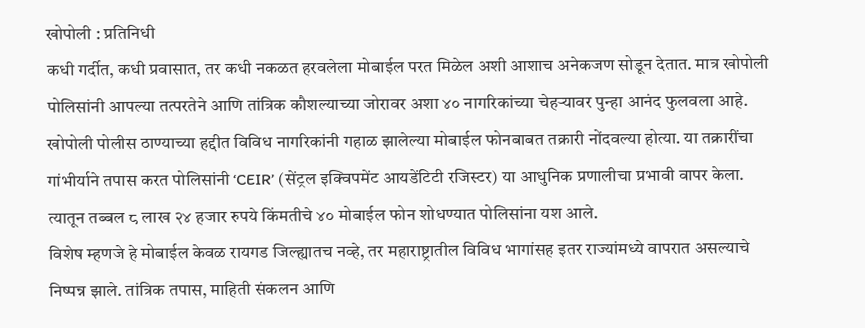खोपोली : प्रतिनिधी
कधी गर्दीत, कधी प्रवासात, तर कधी नकळत हरवलेला मोबाईल परत मिळेल अशी आशाच अनेकजण सोडून देतात. मात्र खोपोली पोलिसांनी आपल्या तत्परतेने आणि तांत्रिक कौशल्याच्या जोरावर अशा ४० नागरिकांच्या चेहऱ्यावर पुन्हा आनंद फुलवला आहे.
खोपोली पोलीस ठाण्याच्या हद्दीत विविध नागरिकांनी गहाळ झालेल्या मोबाईल फोनबाबत तक्रारी नोंदवल्या होत्या. या तक्रारींचा गांभीर्याने तपास करत पोलिसांनी ‘CEIR’ (सेंट्रल इक्विपमेंट आयडेंटिटी रजिस्टर) या आधुनिक प्रणालीचा प्रभावी वापर केला. त्यातून तब्बल ८ लाख २४ हजार रुपये किंमतीचे ४० मोबाईल फोन शोधण्यात पोलिसांना यश आले.
विशेष म्हणजे हे मोबाईल केवळ रायगड जिल्ह्यातच नव्हे, तर महाराष्ट्रातील विविध भागांसह इतर राज्यांमध्ये वापरात असल्याचे निष्पन्न झाले. तांत्रिक तपास, माहिती संकलन आणि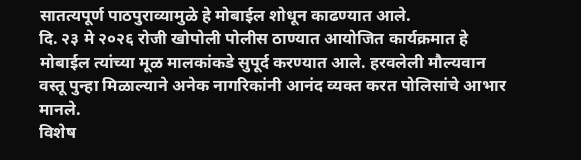सातत्यपूर्ण पाठपुराव्यामुळे हे मोबाईल शोधून काढण्यात आले.
दि. २३ मे २०२६ रोजी खोपोली पोलीस ठाण्यात आयोजित कार्यक्रमात हे मोबाईल त्यांच्या मूळ मालकांकडे सुपूर्द करण्यात आले. हरवलेली मौल्यवान वस्तू पुन्हा मिळाल्याने अनेक नागरिकांनी आनंद व्यक्त करत पोलिसांचे आभार मानले.
विशेष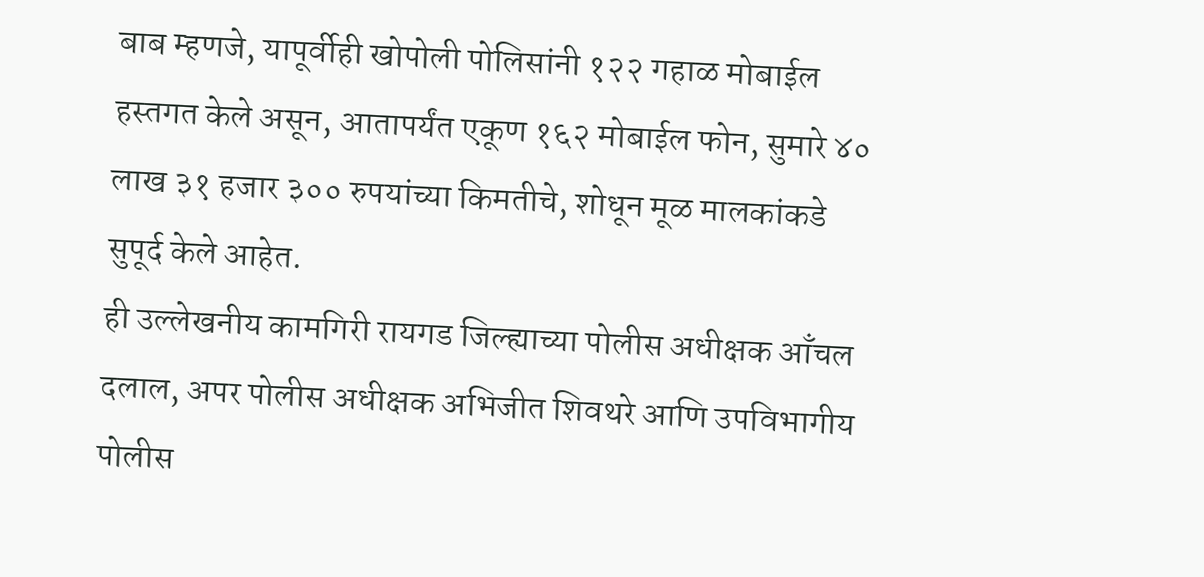बाब म्हणजे, यापूर्वीही खोपोली पोलिसांनी १२२ गहाळ मोबाईल हस्तगत केले असून, आतापर्यंत एकूण १६२ मोबाईल फोन, सुमारे ४० लाख ३१ हजार ३०० रुपयांच्या किमतीचे, शोधून मूळ मालकांकडे सुपूर्द केले आहेत.
ही उल्लेखनीय कामगिरी रायगड जिल्ह्याच्या पोलीस अधीक्षक आँचल दलाल, अपर पोलीस अधीक्षक अभिजीत शिवथरे आणि उपविभागीय पोलीस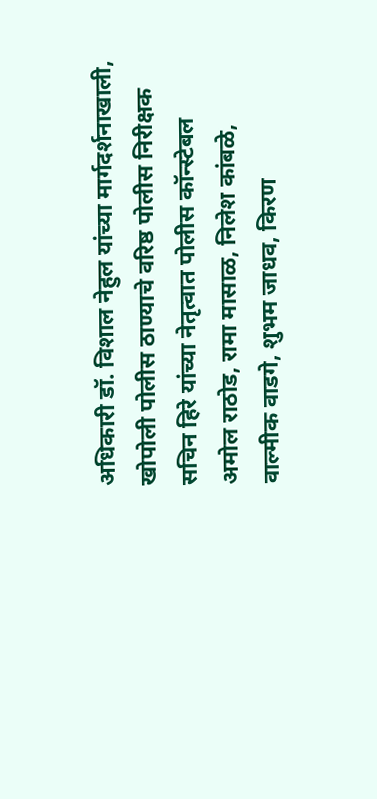अधिकारी डॉ. विशाल नेहुल यांच्या मार्गदर्शनाखाली, खोपोली पोलीस ठाण्याचे वरिष्ठ पोलीस निरीक्षक सचिन हिरे यांच्या नेतृत्वात पोलीस कॉन्स्टेबल अमोल राठोड, रामा मासाळ, निलेश कांबळे, वाल्मीक वाडगे, शुभम जाधव, किरण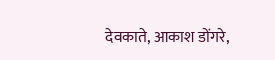देवकाते, आकाश डोंगरे,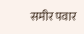समीर पवार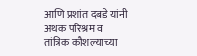आणि प्रशांत दबडे यांनी अथक परिश्रम व तांत्रिक कौशल्याच्या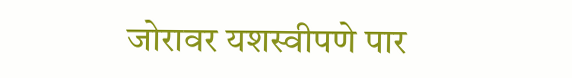जोरावर यशस्वीपणे पार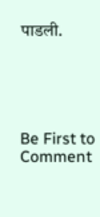पाडली.





Be First to Comment